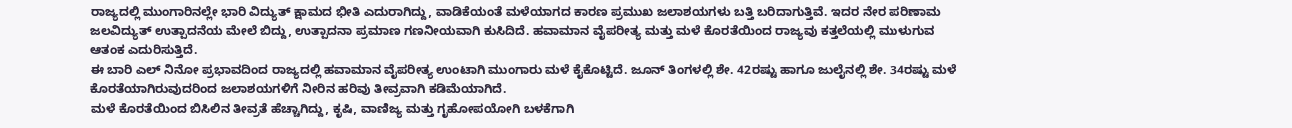ರಾಜ್ಯದಲ್ಲಿ ಮುಂಗಾರಿನಲ್ಲೇ ಭಾರಿ ವಿದ್ಯುತ್ ಕ್ಷಾಮದ ಭೀತಿ ಎದುರಾಗಿದ್ದು, ವಾಡಿಕೆಯಂತೆ ಮಳೆಯಾಗದ ಕಾರಣ ಪ್ರಮುಖ ಜಲಾಶಯಗಳು ಬತ್ತಿ ಬರಿದಾಗುತ್ತಿವೆ. ಇದರ ನೇರ ಪರಿಣಾಮ ಜಲವಿದ್ಯುತ್ ಉತ್ಪಾದನೆಯ ಮೇಲೆ ಬಿದ್ದು, ಉತ್ಪಾದನಾ ಪ್ರಮಾಣ ಗಣನೀಯವಾಗಿ ಕುಸಿದಿದೆ. ಹವಾಮಾನ ವೈಪರೀತ್ಯ ಮತ್ತು ಮಳೆ ಕೊರತೆಯಿಂದ ರಾಜ್ಯವು ಕತ್ತಲೆಯಲ್ಲಿ ಮುಳುಗುವ ಆತಂಕ ಎದುರಿಸುತ್ತಿದೆ.
ಈ ಬಾರಿ ಎಲ್ ನಿನೋ ಪ್ರಭಾವದಿಂದ ರಾಜ್ಯದಲ್ಲಿ ಹವಾಮಾನ ವೈಪರೀತ್ಯ ಉಂಟಾಗಿ ಮುಂಗಾರು ಮಳೆ ಕೈಕೊಟ್ಟಿದೆ. ಜೂನ್ ತಿಂಗಳಲ್ಲಿ ಶೇ. 42ರಷ್ಟು ಹಾಗೂ ಜುಲೈನಲ್ಲಿ ಶೇ. 34ರಷ್ಟು ಮಳೆ ಕೊರತೆಯಾಗಿರುವುದರಿಂದ ಜಲಾಶಯಗಳಿಗೆ ನೀರಿನ ಹರಿವು ತೀವ್ರವಾಗಿ ಕಡಿಮೆಯಾಗಿದೆ.
ಮಳೆ ಕೊರತೆಯಿಂದ ಬಿಸಿಲಿನ ತೀವ್ರತೆ ಹೆಚ್ಚಾಗಿದ್ದು, ಕೃಷಿ, ವಾಣಿಜ್ಯ ಮತ್ತು ಗೃಹೋಪಯೋಗಿ ಬಳಕೆಗಾಗಿ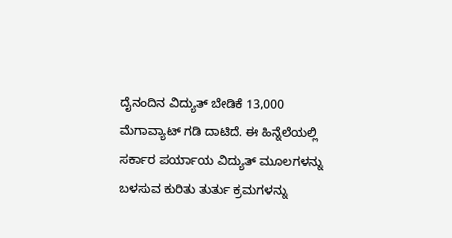ದೈನಂದಿನ ವಿದ್ಯುತ್ ಬೇಡಿಕೆ 13,000 ಮೆಗಾವ್ಯಾಟ್ ಗಡಿ ದಾಟಿದೆ. ಈ ಹಿನ್ನೆಲೆಯಲ್ಲಿ ಸರ್ಕಾರ ಪರ್ಯಾಯ ವಿದ್ಯುತ್ ಮೂಲಗಳನ್ನು ಬಳಸುವ ಕುರಿತು ತುರ್ತು ಕ್ರಮಗಳನ್ನು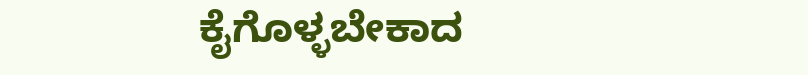ಕೈಗೊಳ್ಳಬೇಕಾದ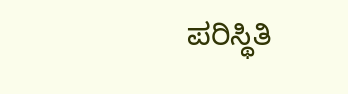ಪರಿಸ್ಥಿತಿ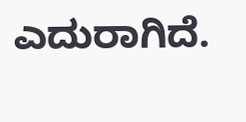ಎದುರಾಗಿದೆ.